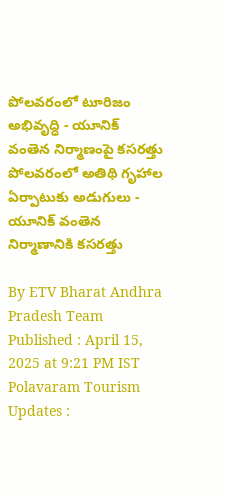పోలవరంలో టూరిజం అభివృద్ధి - యూనిక్ వంతెన నిర్మాణంపై కసరత్తు
పోలవరంలో అతిథి గృహాల ఏర్పాటుకు అడుగులు - యూనిక్ వంతెన నిర్మాణానికి కసరత్తు

By ETV Bharat Andhra Pradesh Team
Published : April 15, 2025 at 9:21 PM IST
Polavaram Tourism Updates :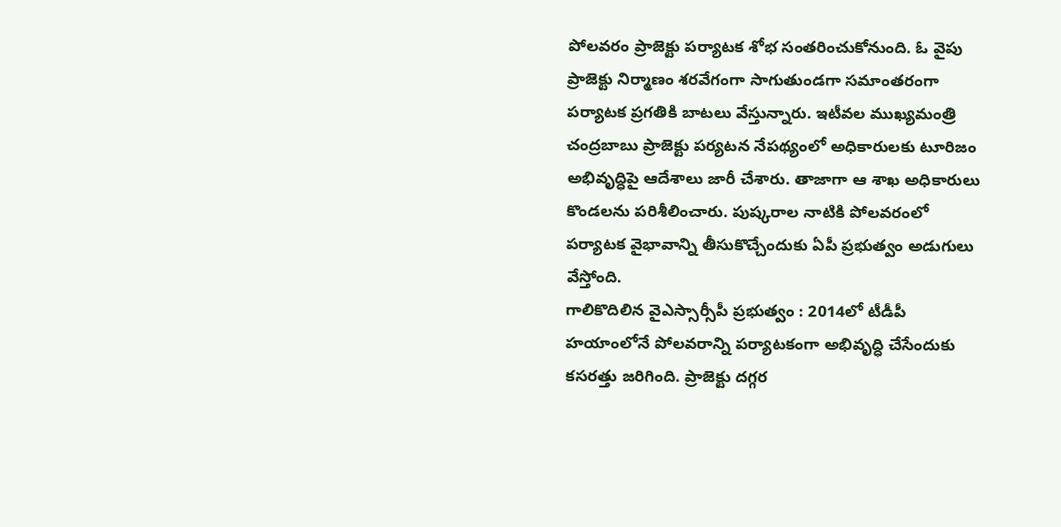పోలవరం ప్రాజెక్టు పర్యాటక శోభ సంతరించుకోనుంది. ఓ వైపు ప్రాజెక్టు నిర్మాణం శరవేగంగా సాగుతుండగా సమాంతరంగా పర్యాటక ప్రగతికి బాటలు వేస్తున్నారు. ఇటీవల ముఖ్యమంత్రి చంద్రబాబు ప్రాజెక్టు పర్యటన నేపథ్యంలో అధికారులకు టూరిజం అభివృద్ధిపై ఆదేశాలు జారీ చేశారు. తాజాగా ఆ శాఖ అధికారులు కొండలను పరిశీలించారు. పుష్కరాల నాటికి పోలవరంలో పర్యాటక వైభావాన్ని తీసుకొచ్చేందుకు ఏపీ ప్రభుత్వం అడుగులు వేస్తోంది.
గాలికొదిలిన వైఎస్సార్సీపీ ప్రభుత్వం : 2014లో టీడీపీ హయాంలోనే పోలవరాన్ని పర్యాటకంగా అభివృద్ధి చేసేందుకు కసరత్తు జరిగింది. ప్రాజెక్టు దగ్గర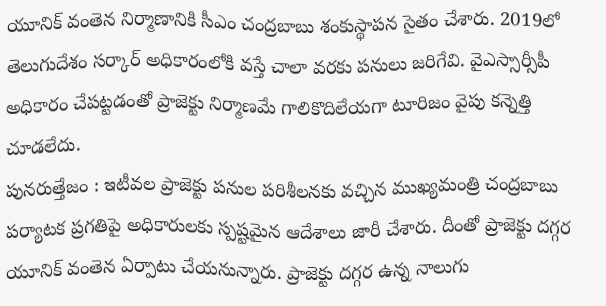యూనిక్ వంతెన నిర్మాణానికి సీఎం చంద్రబాబు శంకుస్థాపన సైతం చేశారు. 2019లో తెలుగుదేశం సర్కార్ అధికారంలోకి వస్తే చాలా వరకు పనులు జరిగేవి. వైఎస్సార్సీపీ అధికారం చేపట్టడంతో ప్రాజెక్టు నిర్మాణమే గాలికొదిలేయగా టూరిజం వైపు కన్నెత్తి చూడలేదు.
పునరుత్తేజం : ఇటీవల ప్రాజెక్టు పనుల పరిశీలనకు వచ్చిన ముఖ్యమంత్రి చంద్రబాబు పర్యాటక ప్రగతిపై అధికారులకు స్పష్టమైన ఆదేశాలు జారీ చేశారు. దీంతో ప్రాజెక్టు దగ్గర యూనిక్ వంతెన ఏర్పాటు చేయనున్నారు. ప్రాజెక్టు దగ్గర ఉన్న నాలుగు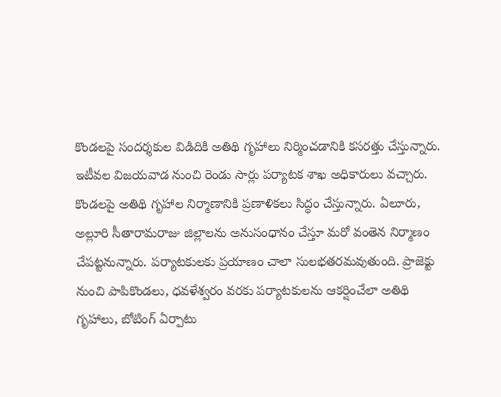కొండలపై సందర్శకుల విడిదికి అతిథి గృహాలు నిర్మించడానికి కసరత్తు చేస్తున్నారు. ఇటీవల విజయవాడ నుంచి రెండు సార్లు పర్యాటక శాఖ అధికారులు వచ్చారు. కొండలపై అతిథి గృహాల నిర్మాణానికి ప్రణాళికలు సిద్ధం చేస్తున్నారు. ఏలూరు, అల్లూరి సీతారామరాజు జిల్లాలను అనుసంధానం చేస్తూ మరో వంతెన నిర్మాణం చేపట్టనున్నారు. పర్యాటకులకు ప్రయాణం చాలా సులభతరమవుతుంది. ప్రాజెక్టు నుంచి పాపికొండలు, ధవళేశ్వరం వరకు పర్యాటకులను ఆకర్షించేలా అతిథి గృహాలు, బోటింగ్ ఏర్పాటు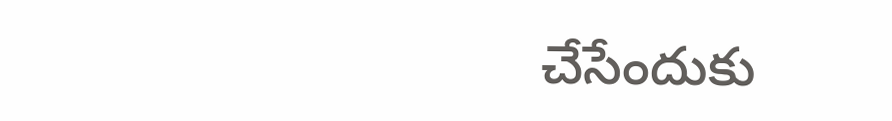చేసేందుకు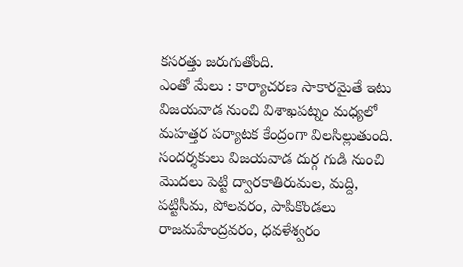కసరత్తు జరుగుతోంది.
ఎంతో మేలు : కార్యాచరణ సాకారమైతే ఇటు విజయవాడ నుంచి విశాఖపట్నం మధ్యలో మహత్తర పర్యాటక కేంద్రంగా విలసిల్లుతుంది. సందర్శకులు విజయవాడ దుర్గ గుడి నుంచి మొదలు పెట్టి ద్వారకాతిరుమల, మద్ది, పట్టిసీమ, పోలవరం, పాపికొండలు రాజమహేంద్రవరం, ధవళేశ్వరం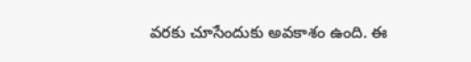వరకు చూసేందుకు అవకాశం ఉంది. ఈ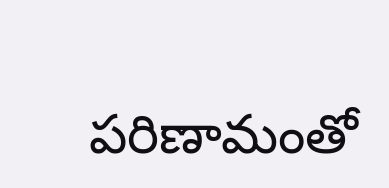పరిణామంతో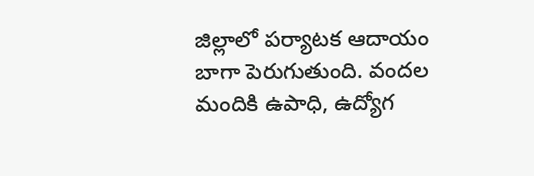జిల్లాలో పర్యాటక ఆదాయం బాగా పెరుగుతుంది. వందల మందికి ఉపాధి, ఉద్యోగ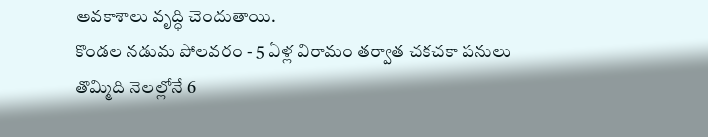అవకాశాలు వృద్ధి చెందుతాయి.
కొండల నడుమ పోలవరం - 5 ఏళ్ల విరామం తర్వాత చకచకా పనులు
తొమ్మిది నెలల్లోనే 6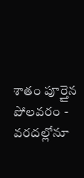శాతం పూర్తైన పోలవరం - వరదల్లోనూ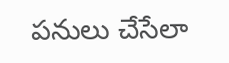పనులు చేసేలా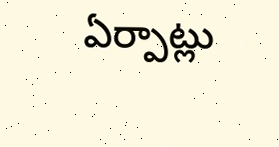ఏర్పాట్లు